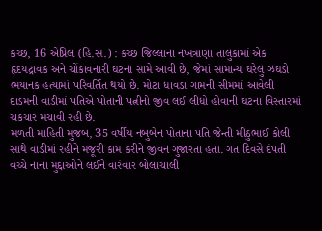કચ્છ, 16 એપ્રિલ (હિ.સ.) : કચ્છ જિલ્લાના નખત્રાણા તાલુકામાં એક હૃદયદ્રાવક અને ચોંકાવનારી ઘટના સામે આવી છે, જેમાં સામાન્ય ઘરેલુ ઝઘડો ભયાનક હત્યામાં પરિવર્તિત થયો છે. મોટા ધાવડા ગામની સીમમાં આવેલી દાડમની વાડીમાં પતિએ પોતાની પત્નીનો જીવ લઈ લીધો હોવાની ઘટના વિસ્તારમાં ચકચાર મચાવી રહી છે.
મળતી માહિતી મુજબ, 35 વર્ષીય નબુબેન પોતાના પતિ જેન્તી મીઠુભાઈ કોલી સાથે વાડીમાં રહીને મજૂરી કામ કરીને જીવન ગુજારતા હતા. ગત દિવસે દંપતી વચ્ચે નાના મુદ્દાઓને લઈને વારંવાર બોલાચાલી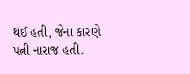થઈ હતી, જેના કારણે પત્ની નારાજ હતી.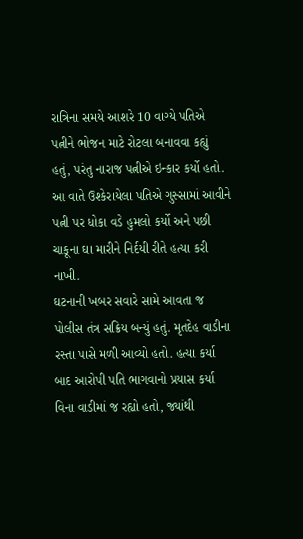રાત્રિના સમયે આશરે 10 વાગ્યે પતિએ પત્નીને ભોજન માટે રોટલા બનાવવા કહ્યું હતું, પરંતુ નારાજ પત્નીએ ઇન્કાર કર્યો હતો. આ વાતે ઉશ્કેરાયેલા પતિએ ગુસ્સામાં આવીને પત્ની પર ધોકા વડે હુમલો કર્યો અને પછી ચાકૂના ઘા મારીને નિર્દયી રીતે હત્યા કરી નાખી.
ઘટનાની ખબર સવારે સામે આવતા જ પોલીસ તંત્ર સક્રિય બન્યું હતું. મૃતદેહ વાડીના રસ્તા પાસે મળી આવ્યો હતો. હત્યા કર્યા બાદ આરોપી પતિ ભાગવાનો પ્રયાસ કર્યા વિના વાડીમાં જ રહ્યો હતો, જ્યાંથી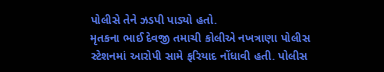પોલીસે તેને ઝડપી પાડ્યો હતો.
મૃતકના ભાઈ દેવજી તમાચી કોલીએ નખત્રાણા પોલીસ સ્ટેશનમાં આરોપી સામે ફરિયાદ નોંધાવી હતી. પોલીસ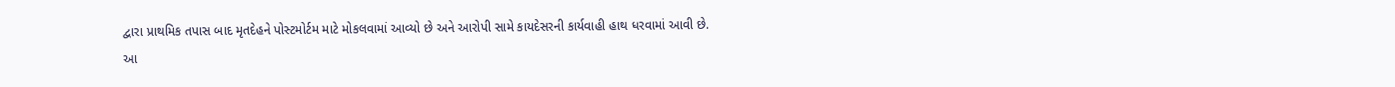દ્વારા પ્રાથમિક તપાસ બાદ મૃતદેહને પોસ્ટમોર્ટમ માટે મોકલવામાં આવ્યો છે અને આરોપી સામે કાયદેસરની કાર્યવાહી હાથ ધરવામાં આવી છે.
આ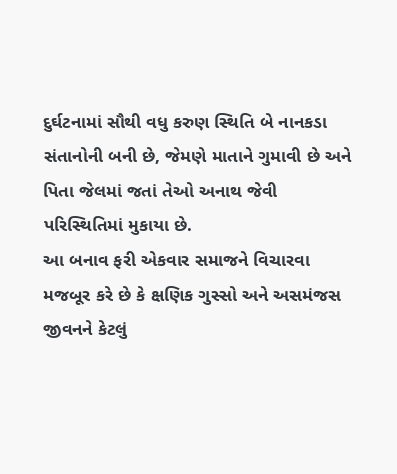દુર્ઘટનામાં સૌથી વધુ કરુણ સ્થિતિ બે નાનકડા સંતાનોની બની છે, જેમણે માતાને ગુમાવી છે અને પિતા જેલમાં જતાં તેઓ અનાથ જેવી પરિસ્થિતિમાં મુકાયા છે.
આ બનાવ ફરી એકવાર સમાજને વિચારવા મજબૂર કરે છે કે ક્ષણિક ગુસ્સો અને અસમંજસ જીવનને કેટલું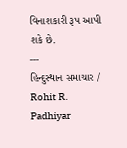વિનાશકારી રૂપ આપી શકે છે.
---
હિન્દુસ્થાન સમાચાર / Rohit R. Padhiyar